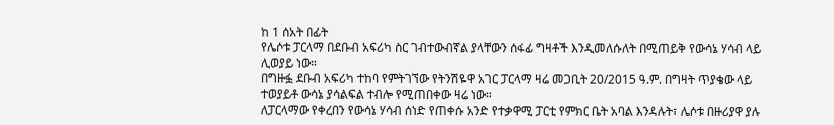ከ 1 ሰአት በፊት
የሌሶቱ ፓርላማ በደቡብ አፍሪካ ስር ገብተውብኛል ያላቸውን ሰፋፊ ግዛቶች እንዲመለሱለት በሚጠይቅ የውሳኔ ሃሳብ ላይ ሊወያይ ነው።
በግዙፏ ደቡብ አፍሪካ ተከባ የምትገኘው የትንሽዬዋ አገር ፓርላማ ዛሬ መጋቢት 20/2015 ዓ.ም. በግዛት ጥያቄው ላይ ተወያይቶ ውሳኔ ያሳልፍል ተብሎ የሚጠበቀው ዛሬ ነው።
ለፓርላማው የቀረበን የውሳኔ ሃሳብ ሰነድ የጠቀሱ አንድ የተቃዋሚ ፓርቲ የምክር ቤት አባል እንዳሉት፣ ሌሶቱ በዙሪያዋ ያሉ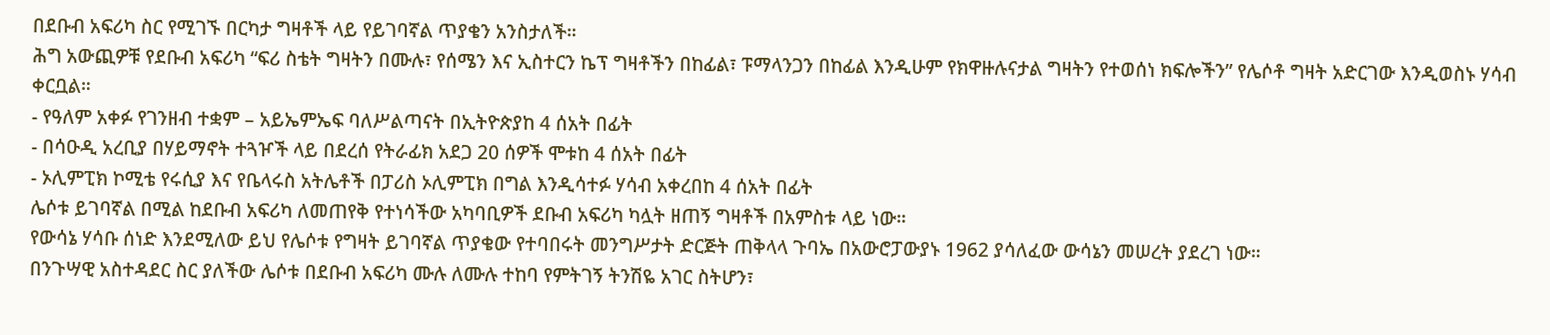በደቡብ አፍሪካ ስር የሚገኙ በርካታ ግዛቶች ላይ የይገባኛል ጥያቄን አንስታለች።
ሕግ አውጪዎቹ የደቡብ አፍሪካ “ፍሪ ስቴት ግዛትን በሙሉ፣ የሰሜን እና ኢስተርን ኬፕ ግዛቶችን በከፊል፣ ፑማላንጋን በከፊል እንዲሁም የክዋዙሉናታል ግዛትን የተወሰነ ክፍሎችን” የሌሶቶ ግዛት አድርገው እንዲወስኑ ሃሳብ ቀርቧል።
- የዓለም አቀፉ የገንዘብ ተቋም – አይኤምኤፍ ባለሥልጣናት በኢትዮጵያከ 4 ሰአት በፊት
- በሳዑዲ አረቢያ በሃይማኖት ተጓዦች ላይ በደረሰ የትራፊክ አደጋ 20 ሰዎች ሞቱከ 4 ሰአት በፊት
- ኦሊምፒክ ኮሚቴ የሩሲያ እና የቤላሩስ አትሌቶች በፓሪስ ኦሊምፒክ በግል እንዲሳተፉ ሃሳብ አቀረበከ 4 ሰአት በፊት
ሌሶቱ ይገባኛል በሚል ከደቡብ አፍሪካ ለመጠየቅ የተነሳችው አካባቢዎች ደቡብ አፍሪካ ካሏት ዘጠኝ ግዛቶች በአምስቱ ላይ ነው።
የውሳኔ ሃሳቡ ሰነድ እንደሚለው ይህ የሌሶቱ የግዛት ይገባኛል ጥያቄው የተባበሩት መንግሥታት ድርጅት ጠቅላላ ጉባኤ በአውሮፓውያኑ 1962 ያሳለፈው ውሳኔን መሠረት ያደረገ ነው።
በንጉሣዊ አስተዳደር ስር ያለችው ሌሶቱ በደቡብ አፍሪካ ሙሉ ለሙሉ ተከባ የምትገኝ ትንሽዬ አገር ስትሆን፣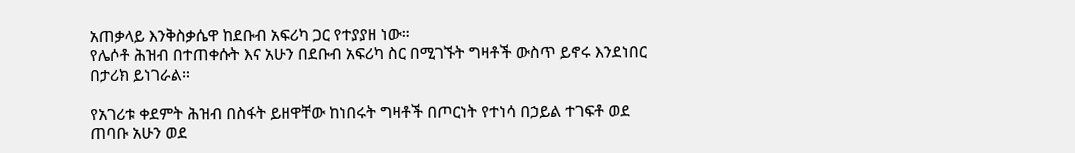አጠቃላይ እንቅስቃሴዋ ከደቡብ አፍሪካ ጋር የተያያዘ ነው።
የሌሶቶ ሕዝብ በተጠቀሱት እና አሁን በደቡብ አፍሪካ ስር በሚገኙት ግዛቶች ውስጥ ይኖሩ እንደነበር በታሪክ ይነገራል።

የአገሪቱ ቀደምት ሕዝብ በስፋት ይዘዋቸው ከነበሩት ግዛቶች በጦርነት የተነሳ በኃይል ተገፍቶ ወደ ጠባቡ አሁን ወደ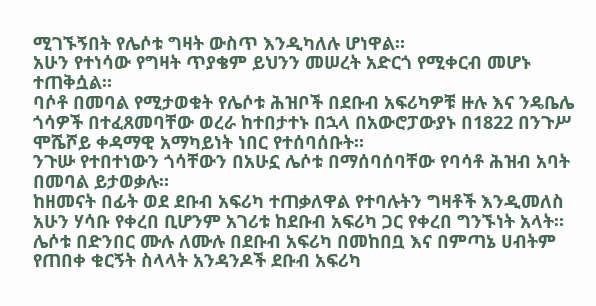ሚገኙኝበት የሌሶቱ ግዛት ውስጥ እንዲካለሉ ሆነዋል።
አሁን የተነሳው የግዛት ጥያቄም ይህንን መሠረት አድርጎ የሚቀርብ መሆኑ ተጠቅሷል።
ባሶቶ በመባል የሚታወቁት የሌሶቱ ሕዝቦች በደቡብ አፍሪካዎቹ ዙሉ እና ንዴቤሌ ጎሳዎች በተፈጸመባቸው ወረራ ከተበታተኑ በኋላ በአውሮፓውያኑ በ1822 በንጉሥ ሞሼሾይ ቀዳማዊ አማካይነት ነበር የተሰባሰቡት።
ንጉሡ የተበተነውን ጎሳቸውን በአሁኗ ሌሶቱ በማሰባሰባቸው የባሳቶ ሕዝብ አባት በመባል ይታወቃሉ።
ከዘመናት በፊት ወደ ደቡብ አፍሪካ ተጠቃለዋል የተባሉትን ግዛቶች እንዲመለስ አሁን ሃሳቡ የቀረበ ቢሆንም አገሪቱ ከደቡብ አፍሪካ ጋር የቀረበ ግንኙነት አላት።
ሌሶቱ በድንበር ሙሉ ለሙሉ በደቡብ አፍሪካ በመከበቧ እና በምጣኔ ሀብትም የጠበቀ ቁርኝት ስላላት አንዳንዶች ደቡብ አፍሪካ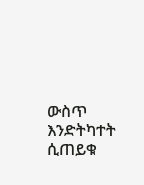ውስጥ እንድትካተት ሲጠይቁ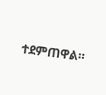ተደምጠዋል።